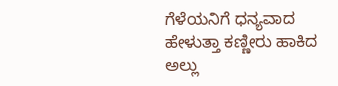ಗೆಳೆಯನಿಗೆ ಧನ್ಯವಾದ ಹೇಳುತ್ತಾ ಕಣ್ಣೀರು ಹಾಕಿದ ಅಲ್ಲು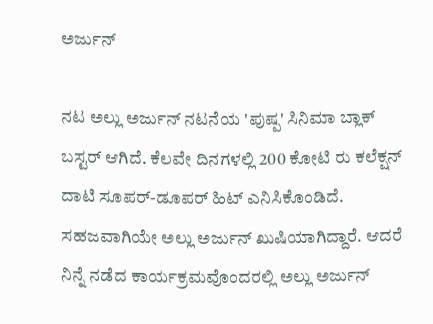ಅರ್ಜುನ್

ನಟ ಅಲ್ಲು ಅರ್ಜುನ್ ನಟನೆಯ 'ಪುಷ್ಪ' ಸಿನಿಮಾ ಬ್ಲಾಕ್‌ ಬಸ್ಟರ್ ಆಗಿದೆ. ಕೆಲವೇ ದಿನಗಳಲ್ಲಿ 200 ಕೋಟಿ ರು ಕಲೆಕ್ಷನ್ ದಾಟಿ ಸೂಪರ್-ಡೂಪರ್ ಹಿಟ್ ಎನಿಸಿಕೊಂಡಿದೆ. ಸಹಜವಾಗಿಯೇ ಅಲ್ಲು ಅರ್ಜುನ್ ಖುಷಿಯಾಗಿದ್ದಾರೆ. ಆದರೆ ನಿನ್ನೆ ನಡೆದ ಕಾರ್ಯಕ್ರಮವೊಂದರಲ್ಲಿ ಅಲ್ಲು ಅರ್ಜುನ್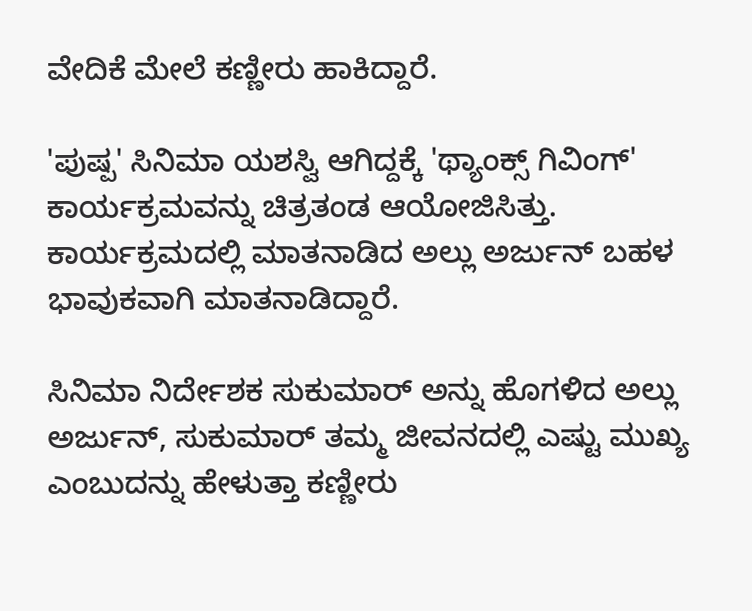ವೇದಿಕೆ ಮೇಲೆ ಕಣ್ಣೀರು ಹಾಕಿದ್ದಾರೆ.

'ಪುಷ್ಪ' ಸಿನಿಮಾ ಯಶಸ್ವಿ ಆಗಿದ್ದಕ್ಕೆ 'ಥ್ಯಾಂಕ್ಸ್ ಗಿವಿಂಗ್' ಕಾರ್ಯಕ್ರಮವನ್ನು ಚಿತ್ರತಂಡ ಆಯೋಜಿಸಿತ್ತು. ಕಾರ್ಯಕ್ರಮದಲ್ಲಿ ಮಾತನಾಡಿದ ಅಲ್ಲು ಅರ್ಜುನ್ ಬಹಳ ಭಾವುಕವಾಗಿ ಮಾತನಾಡಿದ್ದಾರೆ.

ಸಿನಿಮಾ ನಿರ್ದೇಶಕ ಸುಕುಮಾರ್ ಅನ್ನು ಹೊಗಳಿದ ಅಲ್ಲು ಅರ್ಜುನ್, ಸುಕುಮಾರ್ ತಮ್ಮ ಜೀವನದಲ್ಲಿ ಎಷ್ಟು ಮುಖ್ಯ ಎಂಬುದನ್ನು ಹೇಳುತ್ತಾ ಕಣ್ಣೀರು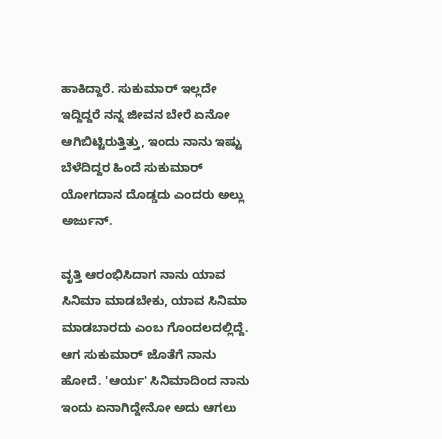ಹಾಕಿದ್ದಾರೆ. ಸುಕುಮಾರ್ ಇಲ್ಲದೇ ಇದ್ದಿದ್ದರೆ ನನ್ನ ಜೀವನ ಬೇರೆ ಏನೋ ಆಗಿಬಿಟ್ಟಿರುತ್ತಿತ್ತು, ಇಂದು ನಾನು ಇಷ್ಟು ಬೆಳೆದಿದ್ದರ ಹಿಂದೆ ಸುಕುಮಾರ್ ಯೋಗದಾನ ದೊಡ್ಡದು ಎಂದರು ಅಲ್ಲು ಅರ್ಜುನ್.

ವೃತ್ತಿ ಆರಂಭಿಸಿದಾಗ ನಾನು ಯಾವ ಸಿನಿಮಾ ಮಾಡಬೇಕು, ಯಾವ ಸಿನಿಮಾ ಮಾಡಬಾರದು ಎಂಬ ಗೊಂದಲದಲ್ಲಿದ್ದೆ. ಆಗ ಸುಕುಮಾರ್ ಜೊತೆಗೆ ನಾನು ಹೋದೆ. 'ಆರ್ಯ' ಸಿನಿಮಾದಿಂದ ನಾನು ಇಂದು ಏನಾಗಿದ್ದೇನೋ ಅದು ಆಗಲು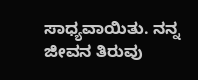ಸಾಧ್ಯವಾಯಿತು. ನನ್ನ ಜೀವನ ತಿರುವು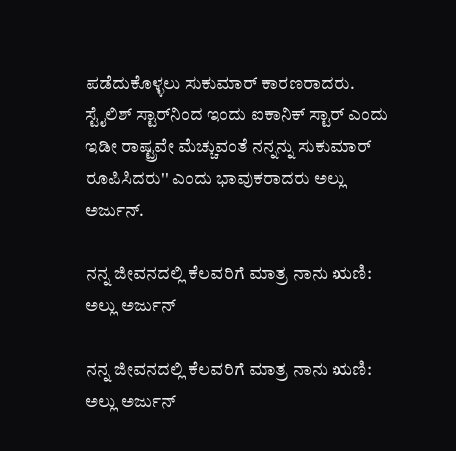ಪಡೆದುಕೊಳ್ಳಲು ಸುಕುಮಾರ್ ಕಾರಣರಾದರು. ಸ್ಟೈಲಿಶ್ ಸ್ಟಾರ್‌ನಿಂದ ಇಂದು ಐಕಾನಿಕ್ ಸ್ಟಾರ್ ಎಂದು ಇಡೀ ರಾಷ್ಟ್ರವೇ ಮೆಚ್ಚುವಂತೆ ನನ್ನನ್ನು ಸುಕುಮಾರ್ ರೂಪಿಸಿದರು'' ಎಂದು ಭಾವುಕರಾದರು ಅಲ್ಲು ಅರ್ಜುನ್.

ನನ್ನ ಜೀವನದಲ್ಲಿ ಕೆಲವರಿಗೆ ಮಾತ್ರ ನಾನು ಋಣಿ: ಅಲ್ಲು ಅರ್ಜುನ್

ನನ್ನ ಜೀವನದಲ್ಲಿ ಕೆಲವರಿಗೆ ಮಾತ್ರ ನಾನು ಋಣಿ: ಅಲ್ಲು ಅರ್ಜುನ್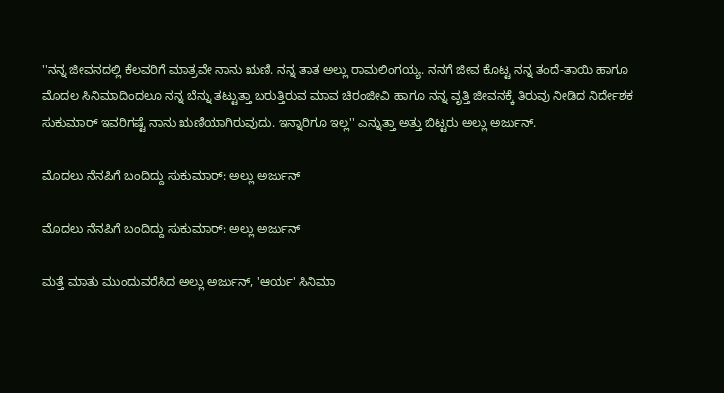''ನನ್ನ ಜೀವನದಲ್ಲಿ ಕೆಲವರಿಗೆ ಮಾತ್ರವೇ ನಾನು ಋಣಿ. ನನ್ನ ತಾತ ಅಲ್ಲು ರಾಮಲಿಂಗಯ್ಯ. ನನಗೆ ಜೀವ ಕೊಟ್ಟ ನನ್ನ ತಂದೆ-ತಾಯಿ ಹಾಗೂ ಮೊದಲ ಸಿನಿಮಾದಿಂದಲೂ ನನ್ನ ಬೆನ್ನು ತಟ್ಟುತ್ತಾ ಬರುತ್ತಿರುವ ಮಾವ ಚಿರಂಜೀವಿ ಹಾಗೂ ನನ್ನ ವೃತ್ತಿ ಜೀವನಕ್ಕೆ ತಿರುವು ನೀಡಿದ ನಿರ್ದೇಶಕ ಸುಕುಮಾರ್ ಇವರಿಗಷ್ಟೆ ನಾನು ಋಣಿಯಾಗಿರುವುದು. ಇನ್ನಾರಿಗೂ ಇಲ್ಲ'' ಎನ್ನುತ್ತಾ ಅತ್ತು ಬಿಟ್ಟರು ಅಲ್ಲು ಅರ್ಜುನ್.

ಮೊದಲು ನೆನಪಿಗೆ ಬಂದಿದ್ದು ಸುಕುಮಾರ್: ಅಲ್ಲು ಅರ್ಜುನ್

ಮೊದಲು ನೆನಪಿಗೆ ಬಂದಿದ್ದು ಸುಕುಮಾರ್: ಅಲ್ಲು ಅರ್ಜುನ್

ಮತ್ತೆ ಮಾತು ಮುಂದುವರೆಸಿದ ಅಲ್ಲು ಅರ್ಜುನ್, 'ಆರ್ಯ' ಸಿನಿಮಾ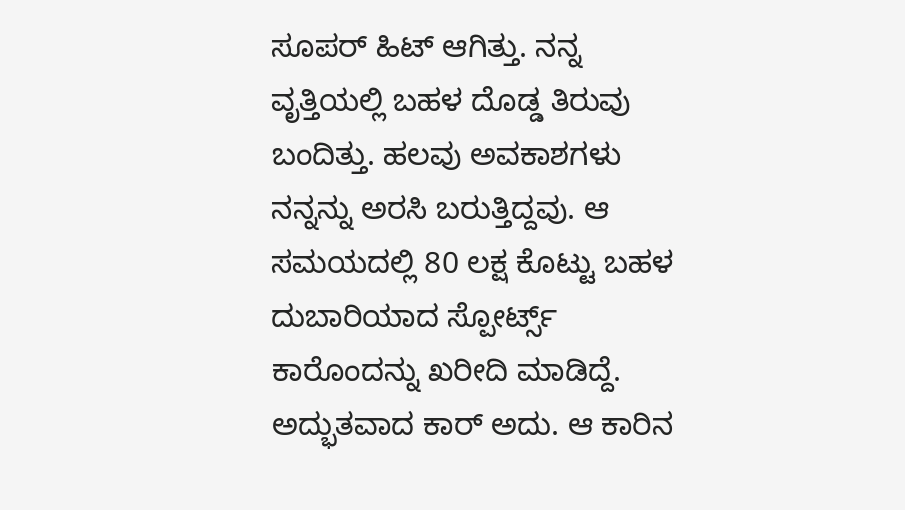ಸೂಪರ್ ಹಿಟ್ ಆಗಿತ್ತು. ನನ್ನ ವೃತ್ತಿಯಲ್ಲಿ ಬಹಳ ದೊಡ್ಡ ತಿರುವು ಬಂದಿತ್ತು. ಹಲವು ಅವಕಾಶಗಳು ನನ್ನನ್ನು ಅರಸಿ ಬರುತ್ತಿದ್ದವು. ಆ ಸಮಯದಲ್ಲಿ 80 ಲಕ್ಷ ಕೊಟ್ಟು ಬಹಳ ದುಬಾರಿಯಾದ ಸ್ಪೋರ್ಟ್ಸ್ ಕಾರೊಂದನ್ನು ಖರೀದಿ ಮಾಡಿದ್ದೆ. ಅದ್ಭುತವಾದ ಕಾರ್ ಅದು. ಆ ಕಾರಿನ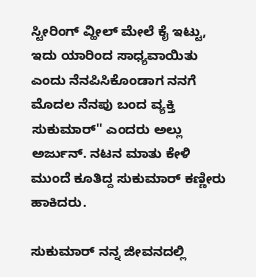ಸ್ಟೀರಿಂಗ್ ವ್ಹೀಲ್‌ ಮೇಲೆ ಕೈ ಇಟ್ಟು, ಇದು ಯಾರಿಂದ ಸಾಧ್ಯವಾಯಿತು ಎಂದು ನೆನಪಿಸಿಕೊಂಡಾಗ ನನಗೆ ಮೊದಲ ನೆನಪು ಬಂದ ವ್ಯಕ್ತಿ ಸುಕುಮಾರ್'' ಎಂದರು ಅಲ್ಲು ಅರ್ಜುನ್. ನಟನ ಮಾತು ಕೇಳಿ ಮುಂದೆ ಕೂತಿದ್ದ ಸುಕುಮಾರ್ ಕಣ್ಣೀರು ಹಾಕಿದರು.

ಸುಕುಮಾರ್ ನನ್ನ ಜೀವನದಲ್ಲಿ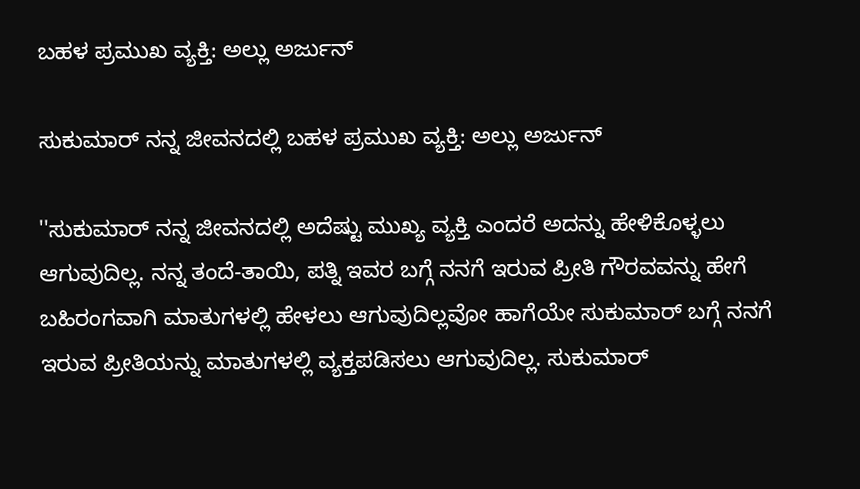ಬಹಳ ಪ್ರಮುಖ ವ್ಯಕ್ತಿ: ಅಲ್ಲು ಅರ್ಜುನ್

ಸುಕುಮಾರ್ ನನ್ನ ಜೀವನದಲ್ಲಿ ಬಹಳ ಪ್ರಮುಖ ವ್ಯಕ್ತಿ: ಅಲ್ಲು ಅರ್ಜುನ್

''ಸುಕುಮಾರ್ ನನ್ನ ಜೀವನದಲ್ಲಿ ಅದೆಷ್ಟು ಮುಖ್ಯ ವ್ಯಕ್ತಿ ಎಂದರೆ ಅದನ್ನು ಹೇಳಿಕೊಳ್ಳಲು ಆಗುವುದಿಲ್ಲ. ನನ್ನ ತಂದೆ-ತಾಯಿ, ಪತ್ನಿ ಇವರ ಬಗ್ಗೆ ನನಗೆ ಇರುವ ಪ್ರೀತಿ ಗೌರವವನ್ನು ಹೇಗೆ ಬಹಿರಂಗವಾಗಿ ಮಾತುಗಳಲ್ಲಿ ಹೇಳಲು ಆಗುವುದಿಲ್ಲವೋ ಹಾಗೆಯೇ ಸುಕುಮಾರ್ ಬಗ್ಗೆ ನನಗೆ ಇರುವ ಪ್ರೀತಿಯನ್ನು ಮಾತುಗಳಲ್ಲಿ ವ್ಯಕ್ತಪಡಿಸಲು ಆಗುವುದಿಲ್ಲ. ಸುಕುಮಾರ್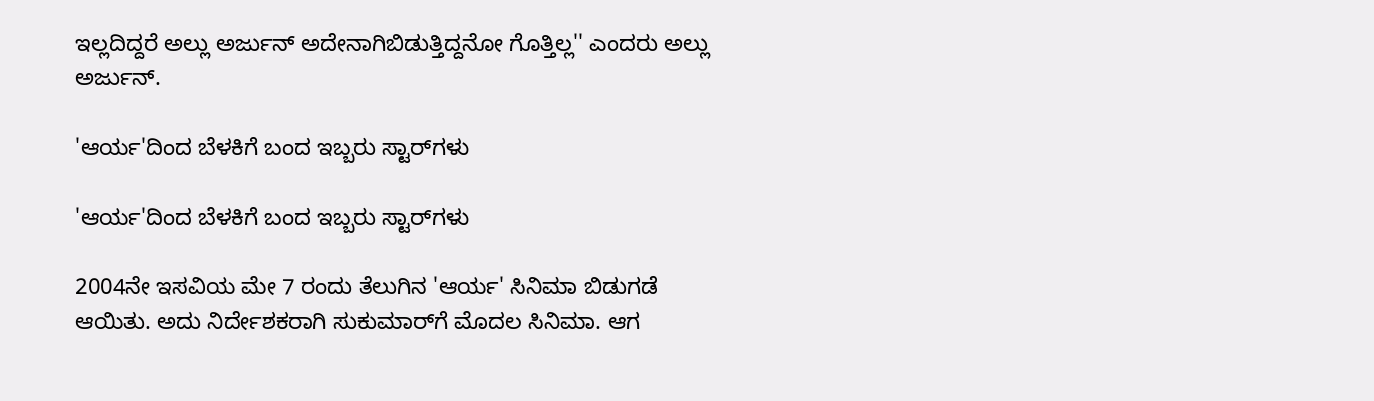ಇಲ್ಲದಿದ್ದರೆ ಅಲ್ಲು ಅರ್ಜುನ್ ಅದೇನಾಗಿಬಿಡುತ್ತಿದ್ದನೋ ಗೊತ್ತಿಲ್ಲ'' ಎಂದರು ಅಲ್ಲು ಅರ್ಜುನ್.

'ಆರ್ಯ'ದಿಂದ ಬೆಳಕಿಗೆ ಬಂದ ಇಬ್ಬರು ಸ್ಟಾರ್‌ಗಳು

'ಆರ್ಯ'ದಿಂದ ಬೆಳಕಿಗೆ ಬಂದ ಇಬ್ಬರು ಸ್ಟಾರ್‌ಗಳು

2004ನೇ ಇಸವಿಯ ಮೇ 7 ರಂದು ತೆಲುಗಿನ 'ಆರ್ಯ' ಸಿನಿಮಾ ಬಿಡುಗಡೆ ಆಯಿತು. ಅದು ನಿರ್ದೇಶಕರಾಗಿ ಸುಕುಮಾರ್‌ಗೆ ಮೊದಲ ಸಿನಿಮಾ. ಆಗ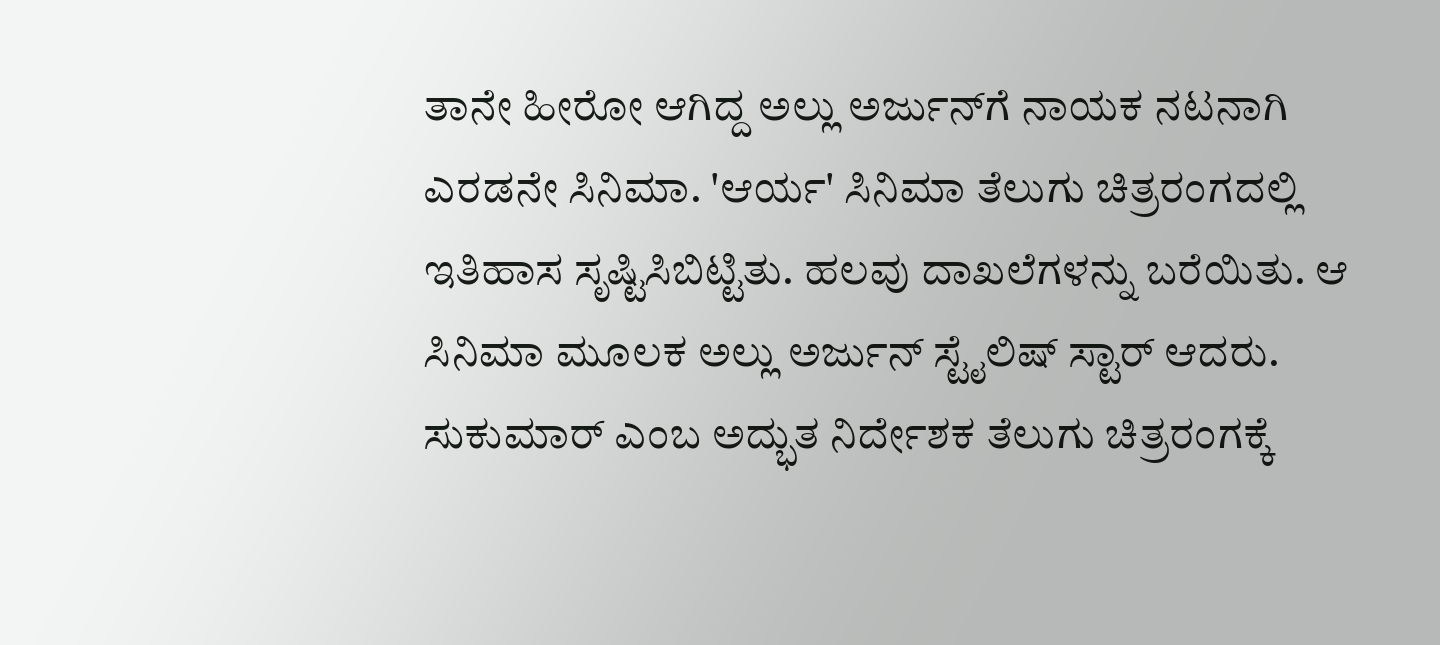ತಾನೇ ಹೀರೋ ಆಗಿದ್ದ ಅಲ್ಲು ಅರ್ಜುನ್‌ಗೆ ನಾಯಕ ನಟನಾಗಿ ಎರಡನೇ ಸಿನಿಮಾ. 'ಆರ್ಯ' ಸಿನಿಮಾ ತೆಲುಗು ಚಿತ್ರರಂಗದಲ್ಲಿ ಇತಿಹಾಸ ಸೃಷ್ಟಿಸಿಬಿಟ್ಟಿತು. ಹಲವು ದಾಖಲೆಗಳನ್ನು ಬರೆಯಿತು. ಆ ಸಿನಿಮಾ ಮೂಲಕ ಅಲ್ಲು ಅರ್ಜುನ್ ಸ್ಟೈಲಿಷ್ ಸ್ಟಾರ್ ಆದರು. ಸುಕುಮಾರ್ ಎಂಬ ಅದ್ಭುತ ನಿರ್ದೇಶಕ ತೆಲುಗು ಚಿತ್ರರಂಗಕ್ಕೆ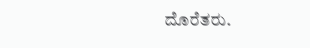ದೊರೆತರು.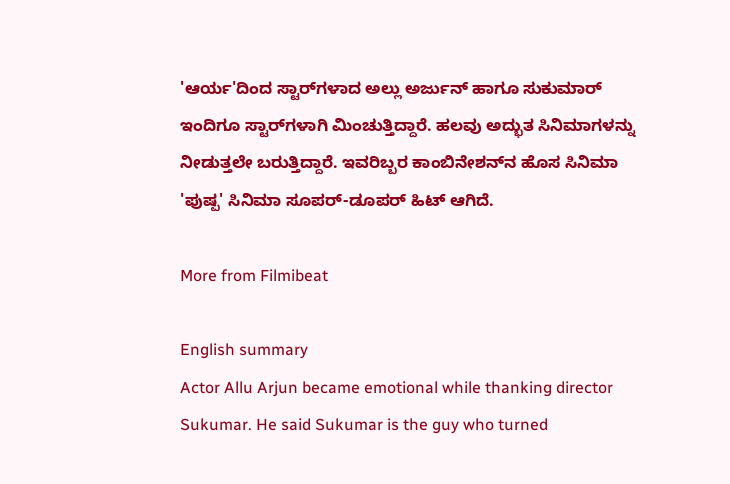'ಆರ್ಯ'ದಿಂದ ಸ್ಟಾರ್‌ಗಳಾದ ಅಲ್ಲು ಅರ್ಜುನ್ ಹಾಗೂ ಸುಕುಮಾರ್ ಇಂದಿಗೂ ಸ್ಟಾರ್‌ಗಳಾಗಿ ಮಿಂಚುತ್ತಿದ್ದಾರೆ. ಹಲವು ಅದ್ಭುತ ಸಿನಿಮಾಗಳನ್ನು ನೀಡುತ್ತಲೇ ಬರುತ್ತಿದ್ದಾರೆ. ಇವರಿಬ್ಬರ ಕಾಂಬಿನೇಶನ್‌ನ ಹೊಸ ಸಿನಿಮಾ 'ಪುಷ್ಪ' ಸಿನಿಮಾ ಸೂಪರ್-ಡೂಪರ್ ಹಿಟ್ ಆಗಿದೆ.

More from Filmibeat

English summary
Actor Allu Arjun became emotional while thanking director Sukumar. He said Sukumar is the guy who turned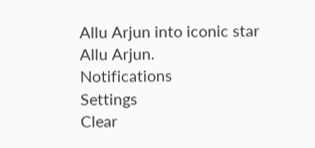Allu Arjun into iconic star Allu Arjun.
Notifications
Settings
Clear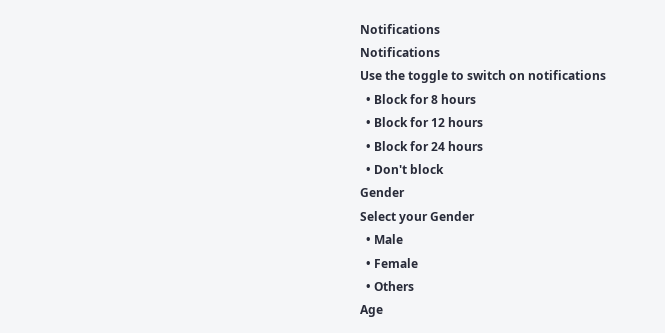Notifications
Notifications
Use the toggle to switch on notifications
  • Block for 8 hours
  • Block for 12 hours
  • Block for 24 hours
  • Don't block
Gender
Select your Gender
  • Male
  • Female
  • Others
Age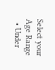Select your Age Range
  • Under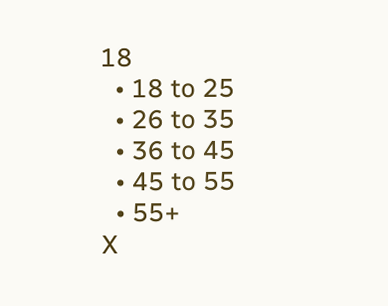18
  • 18 to 25
  • 26 to 35
  • 36 to 45
  • 45 to 55
  • 55+
X